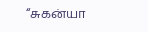“சுகன்யா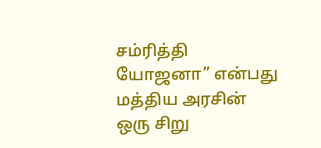சம்ரித்தி யோஜனா” என்பது மத்திய அரசின் ஒரு சிறு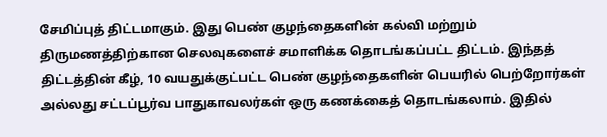சேமிப்புத் திட்டமாகும். இது பெண் குழந்தைகளின் கல்வி மற்றும் திருமணத்திற்கான செலவுகளைச் சமாளிக்க தொடங்கப்பட்ட திட்டம். இந்தத் திட்டத்தின் கீழ், 10 வயதுக்குட்பட்ட பெண் குழந்தைகளின் பெயரில் பெற்றோர்கள் அல்லது சட்டப்பூர்வ பாதுகாவலர்கள் ஒரு கணக்கைத் தொடங்கலாம். இதில்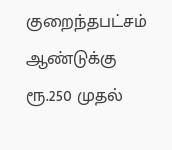குறைந்தபட்சம் ஆண்டுக்கு ரூ.250 முதல்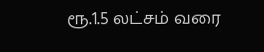ரூ.1.5 லட்சம் வரை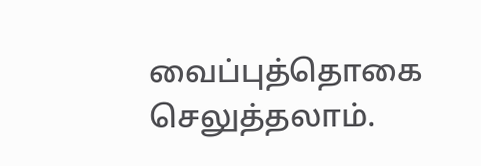வைப்புத்தொகை செலுத்தலாம்.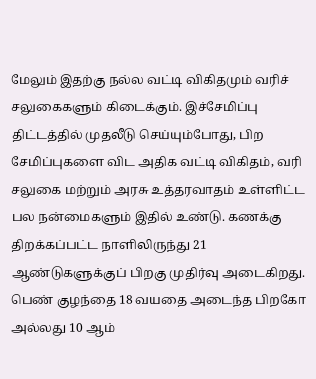மேலும் இதற்கு நல்ல வட்டி விகிதமும் வரிச் சலுகைகளும் கிடைக்கும். இச்சேமிப்பு திட்டத்தில் முதலீடு செய்யும்போது, பிற சேமிப்புகளை விட அதிக வட்டி விகிதம், வரி சலுகை மற்றும் அரசு உத்தரவாதம் உள்ளிட்ட பல நன்மைகளும் இதில் உண்டு. கணக்கு திறக்கப்பட்ட நாளிலிருந்து 21 ஆண்டுகளுக்குப் பிறகு முதிர்வு அடைகிறது. பெண் குழந்தை 18 வயதை அடைந்த பிறகோ அல்லது 10 ஆம்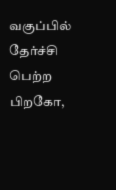வகுப்பில் தேர்ச்சி பெற்ற பிறகோ,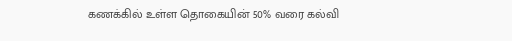கணக்கில் உள்ள தொகையின் 50% வரை கல்வி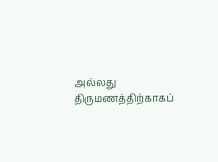அல்லது திருமணத்திற்காகப்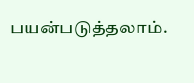பயன்படுத்தலாம்.